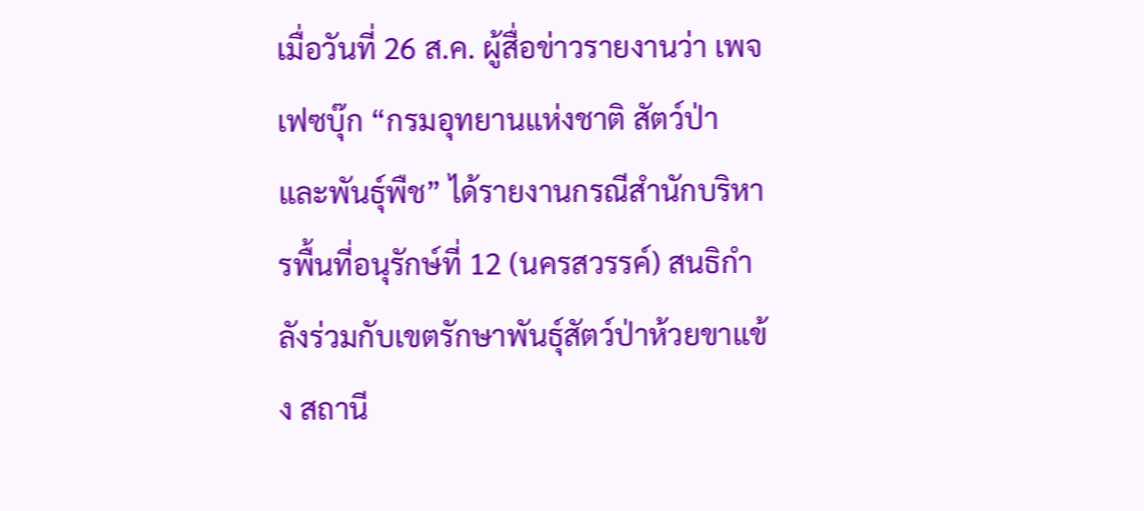เมื่อวันที่ 26 ส.ค. ผู้สื่อข่าวรายงานว่า เพจเฟซบุ๊ก “กรมอุทยานแห่งชาติ สัตว์ป่า และพันธุ์พืช” ได้รายงานกรณีสำนักบริหารพื้นที่อนุรักษ์ที่ 12 (นครสวรรค์) สนธิกำลังร่วมกับเขตรักษาพันธุ์สัตว์ป่าห้วยขาแข้ง สถานี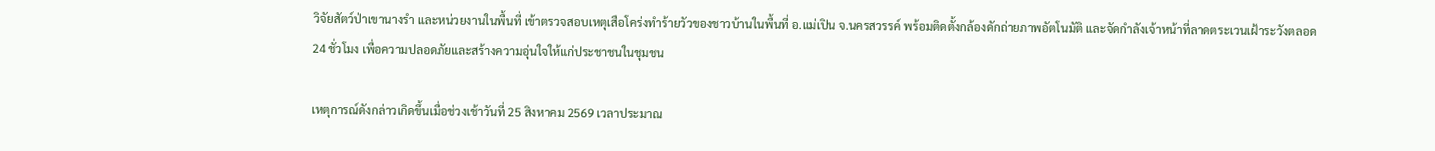วิจัยสัตว์ป่าเขานางรำ และหน่วยงานในพื้นที่ เข้าตรวจสอบเหตุเสือโคร่งทำร้ายวัวของชาวบ้านในพื้นที่ อ.แม่เปิน จ.นครสวรรค์ พร้อมติดตั้งกล้องดักถ่ายภาพอัตโนมัติ และจัดกำลังเจ้าหน้าที่ลาดตระเวนเฝ้าระวังตลอด 24 ชั่วโมง เพื่อความปลอดภัยและสร้างความอุ่นใจให้แก่ประชาชนในชุมชน

เหตุการณ์ดังกล่าวเกิดขึ้นเมื่อช่วงเช้าวันที่ 25 สิงหาคม 2569 เวลาประมาณ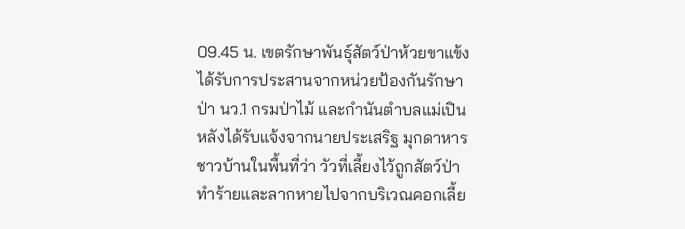09.45 น. เขตรักษาพันธุ์สัตว์ป่าห้วยขาแข้งได้รับการประสานจากหน่วยป้องกันรักษาป่า นว.1 กรมป่าไม้ และกำนันตำบลแม่เปิน หลังได้รับแจ้งจากนายประเสริฐ มุกดาหาร ชาวบ้านในพื้นที่ว่า วัวที่เลี้ยงไว้ถูกสัตว์ป่าทำร้ายและลากหายไปจากบริเวณคอกเลี้ย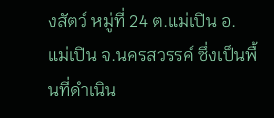งสัตว์ หมู่ที่ 24 ต.แม่เปิน อ.แม่เปิน จ.นครสวรรค์ ซึ่งเป็นพื้นที่ดำเนิน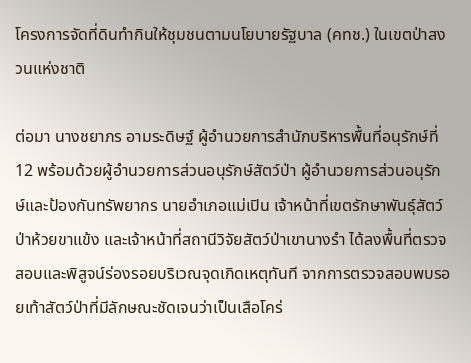โครงการจัดที่ดินทำกินให้ชุมชนตามนโยบายรัฐบาล (คทช.) ในเขตป่าสงวนแห่งชาติ

ต่อมา นางชยาภร อามระดิษฐ์ ผู้อำนวยการสำนักบริหารพื้นที่อนุรักษ์ที่ 12 พร้อมด้วยผู้อำนวยการส่วนอนุรักษ์สัตว์ป่า ผู้อำนวยการส่วนอนุรักษ์และป้องกันทรัพยากร นายอำเภอแม่เปิน เจ้าหน้าที่เขตรักษาพันธุ์สัตว์ป่าห้วยขาแข้ง และเจ้าหน้าที่สถานีวิจัยสัตว์ป่าเขานางรำ ได้ลงพื้นที่ตรวจสอบและพิสูจน์ร่องรอยบริเวณจุดเกิดเหตุทันที จากการตรวจสอบพบรอยเท้าสัตว์ป่าที่มีลักษณะชัดเจนว่าเป็นเสือโคร่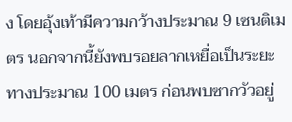ง โดยอุ้งเท้ามีความกว้างประมาณ 9 เซนติเมตร นอกจากนี้ยังพบรอยลากเหยื่อเป็นระยะทางประมาณ 100 เมตร ก่อนพบซากวัวอยู่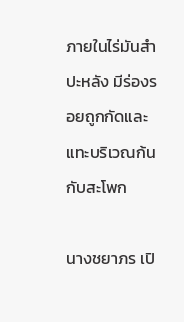ภายในไร่มันสำปะหลัง มีร่องรอยถูกกัดและแทะบริเวณก้นกับสะโพก

นางชยาภร เปิ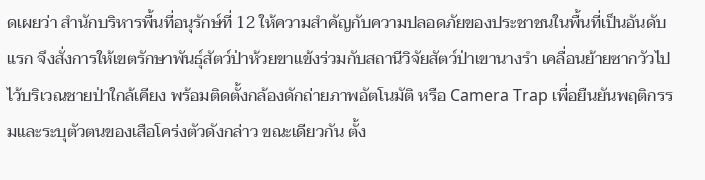ดเผยว่า สำนักบริหารพื้นที่อนุรักษ์ที่ 12 ให้ความสำคัญกับความปลอดภัยของประชาชนในพื้นที่เป็นอันดับแรก จึงสั่งการให้เขตรักษาพันธุ์สัตว์ป่าห้วยขาแข้งร่วมกับสถานีวิจัยสัตว์ป่าเขานางรำ เคลื่อนย้ายซากวัวไปไว้บริเวณชายป่าใกล้เคียง พร้อมติดตั้งกล้องดักถ่ายภาพอัตโนมัติ หรือ Camera Trap เพื่อยืนยันพฤติกรรมและระบุตัวตนของเสือโคร่งตัวดังกล่าว ขณะเดียวกัน ตั้ง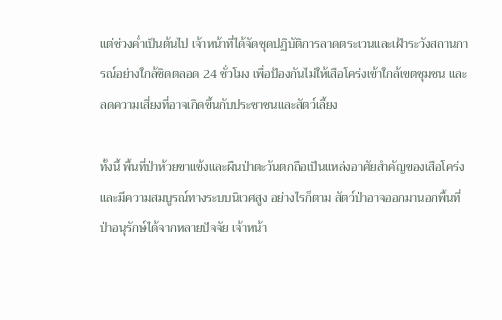แต่ช่วงค่ำเป็นต้นไป เจ้าหน้าที่ได้จัดชุดปฏิบัติการลาดตระเวนและเฝ้าระวังสถานการณ์อย่างใกล้ชิดตลอด 24 ชั่วโมง เพื่อป้องกันไม่ให้เสือโคร่งเข้าใกล้เขตชุมชน และลดความเสี่ยงที่อาจเกิดขึ้นกับประชาชนและสัตว์เลี้ยง

ทั้งนี้ พื้นที่ป่าห้วยขาแข้งและผืนป่าตะวันตกถือเป็นแหล่งอาศัยสำคัญของเสือโคร่ง และมีความสมบูรณ์ทางระบบนิเวศสูง อย่างไรก็ตาม สัตว์ป่าอาจออกมานอกพื้นที่ป่าอนุรักษ์ได้จากหลายปัจจัย เจ้าหน้า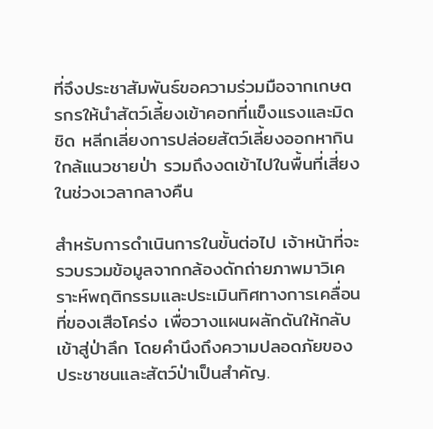ที่จึงประชาสัมพันธ์ขอความร่วมมือจากเกษตรกรให้นำสัตว์เลี้ยงเข้าคอกที่แข็งแรงและมิดชิด หลีกเลี่ยงการปล่อยสัตว์เลี้ยงออกหากินใกล้แนวชายป่า รวมถึงงดเข้าไปในพื้นที่เสี่ยงในช่วงเวลากลางคืน

สำหรับการดำเนินการในขั้นต่อไป เจ้าหน้าที่จะรวบรวมข้อมูลจากกล้องดักถ่ายภาพมาวิเคราะห์พฤติกรรมและประเมินทิศทางการเคลื่อนที่ของเสือโคร่ง เพื่อวางแผนผลักดันให้กลับเข้าสู่ป่าลึก โดยคำนึงถึงความปลอดภัยของประชาชนและสัตว์ป่าเป็นสำคัญ.